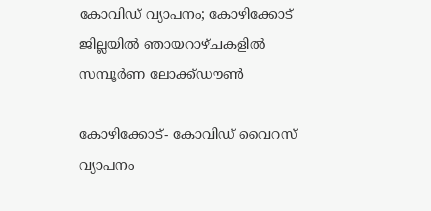കോവിഡ് വ്യാപനം; കോഴിക്കോട് ജില്ലയില്‍ ഞായറാഴ്ചകളില്‍ സമ്പൂര്‍ണ ലോക്ക്ഡൗണ്‍

കോഴിക്കോട്- കോവിഡ് വൈറസ് വ്യാപനം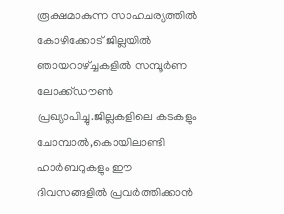രൂക്ഷമാകുന്ന സാഹചര്യത്തില്‍ കോഴിക്കോട് ജില്ലയില്‍ ഞായറാഴ്ച്ചകളില്‍ സമ്പൂര്‍ണ ലോക്ക്ഡൗണ്‍ പ്രഖ്യാപിച്ചു.ജില്ലകളിലെ കടകളും ചോമ്പാല്‍,കൊയിലാണ്ടി ഹാര്‍ബറുകളും ഈ ദിവസങ്ങളില്‍ പ്രവര്‍ത്തിക്കാന്‍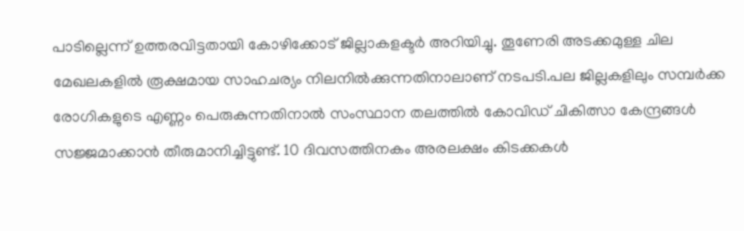പാടില്ലെന്ന് ഉത്തരവിട്ടതായി കോഴിക്കോട് ജില്ലാകളക്ടര്‍ അറിയിച്ചു. തൂണേരി അടക്കമുള്ള ചില മേഖലകളില്‍ രൂക്ഷമായ സാഹചര്യം നിലനില്‍ക്കുന്നതിനാലാണ് നടപടി.പല ജില്ലകളിലും സമ്പര്‍ക്ക രോഗികളുടെ എണ്ണം പെരുകുന്നതിനാല്‍ സംസ്ഥാന തലത്തില്‍ കോവിഡ് ചികിത്സാ കേന്ദ്രങ്ങള്‍ സജ്ജമാക്കാന്‍ തീരുമാനിച്ചിട്ടുണ്ട്. 10 ദിവസത്തിനകം അരലക്ഷം കിടക്കകള്‍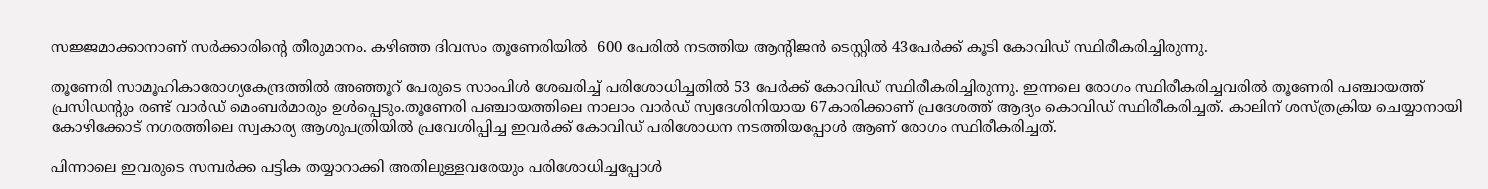സജ്ജമാക്കാനാണ് സര്‍ക്കാരിന്റെ തീരുമാനം. കഴിഞ്ഞ ദിവസം തൂണേരിയില്‍  600 പേരില്‍ നടത്തിയ ആന്റിജന്‍ ടെസ്റ്റില്‍ 43പേര്‍ക്ക് കൂടി കോവിഡ് സ്ഥിരീകരിച്ചിരുന്നു.

തൂണേരി സാമൂഹികാരോഗ്യകേന്ദ്രത്തില്‍ അഞ്ഞൂറ് പേരുടെ സാംപിള്‍ ശേഖരിച്ച് പരിശോധിച്ചതില്‍ 53 പേര്‍ക്ക് കോവിഡ് സ്ഥിരീകരിച്ചിരുന്നു. ഇന്നലെ രോഗം സ്ഥിരീകരിച്ചവരില്‍ തൂണേരി പഞ്ചായത്ത് പ്രസിഡന്റും രണ്ട് വാര്‍ഡ് മെംബര്‍മാരും ഉള്‍പ്പെടും.തൂണേരി പഞ്ചായത്തിലെ നാലാം വാര്‍ഡ് സ്വദേശിനിയായ 67കാരിക്കാണ് പ്രദേശത്ത് ആദ്യം കൊവിഡ് സ്ഥിരീകരിച്ചത്. കാലിന് ശസ്ത്രക്രിയ ചെയ്യാനായി കോഴിക്കോട് നഗരത്തിലെ സ്വകാര്യ ആശുപത്രിയില്‍ പ്രവേശിപ്പിച്ച ഇവര്‍ക്ക് കോവിഡ് പരിശോധന നടത്തിയപ്പോള്‍ ആണ് രോഗം സ്ഥിരീകരിച്ചത്.

പിന്നാലെ ഇവരുടെ സമ്പര്‍ക്ക പട്ടിക തയ്യാറാക്കി അതിലുള്ളവരേയും പരിശോധിച്ചപ്പോള്‍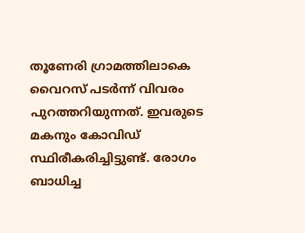തൂണേരി ഗ്രാമത്തിലാകെ വൈറസ് പടര്‍ന്ന് വിവരം പുറത്തറിയുന്നത്. ഇവരുടെ മകനും കോവിഡ് സ്ഥിരീകരിച്ചിട്ടുണ്ട്. രോഗം ബാധിച്ച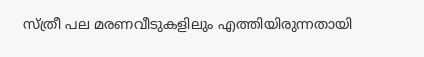സ്ത്രീ പല മരണവീടുകളിലും എത്തിയിരുന്നതായി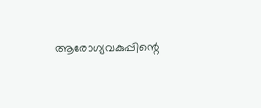ആരോഗ്യവകുപ്പിന്റെ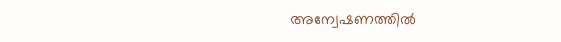അന്വേഷണത്തില്‍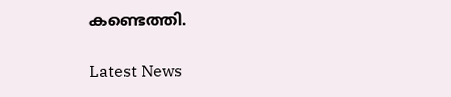കണ്ടെത്തി.

Latest News